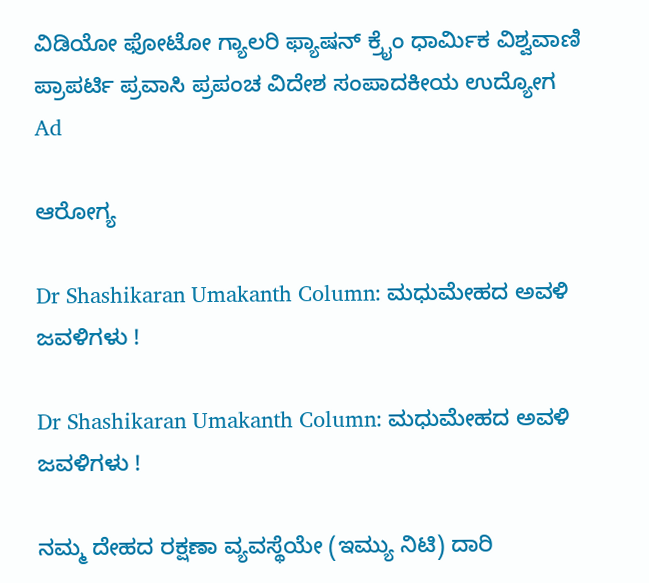ವಿಡಿಯೋ ಫೋಟೋ ಗ್ಯಾಲರಿ ಫ್ಯಾಷನ್ ಕ್ರೈಂ ಧಾರ್ಮಿಕ ವಿಶ್ವವಾಣಿ ಪ್ರಾಪರ್ಟಿ ಪ್ರವಾಸಿ ಪ್ರಪಂಚ ವಿದೇಶ ಸಂಪಾದಕೀಯ ಉದ್ಯೋಗ
Ad

ಆರೋಗ್ಯ

Dr Shashikaran Umakanth Column: ಮಧುಮೇಹದ ಅವಳಿ ಜವಳಿಗಳು !

Dr Shashikaran Umakanth Column: ಮಧುಮೇಹದ ಅವಳಿ ಜವಳಿಗಳು !

ನಮ್ಮ ದೇಹದ ರಕ್ಷಣಾ ವ್ಯವಸ್ಥೆಯೇ (ಇಮ್ಯು ನಿಟಿ) ದಾರಿ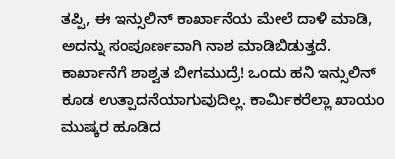ತಪ್ಪಿ, ಈ ಇನ್ಸುಲಿನ್ ಕಾರ್ಖಾನೆಯ ಮೇಲೆ ದಾಳಿ ಮಾಡಿ, ಅದನ್ನು ಸಂಪೂರ್ಣವಾಗಿ ನಾಶ ಮಾಡಿಬಿಡುತ್ತದೆ. ಕಾರ್ಖಾನೆಗೆ ಶಾಶ್ವತ ಬೀಗಮುದ್ರೆ! ಒಂದು ಹನಿ ಇನ್ಸುಲಿನ್ ಕೂಡ ಉತ್ಪಾದನೆಯಾಗುವುದಿಲ್ಲ. ಕಾರ್ಮಿಕರೆಲ್ಲಾ ಖಾಯಂ ಮುಷ್ಕರ ಹೂಡಿದ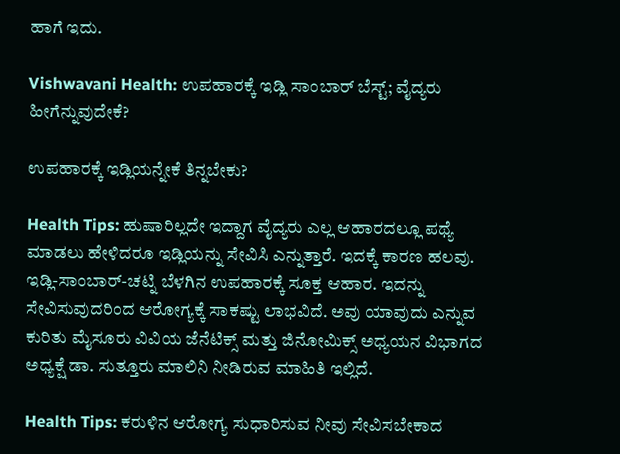ಹಾಗೆ ಇದು.

Vishwavani Health: ಉಪಹಾರಕ್ಕೆ ಇಡ್ಲಿ ಸಾಂಬಾರ್ ಬೆಸ್ಟ್; ವೈದ್ಯರು ಹೀಗೆನ್ನುವುದೇಕೆ?

ಉಪಹಾರಕ್ಕೆ ಇಡ್ಲಿಯನ್ನೇಕೆ ತಿನ್ನಬೇಕು?

Health Tips: ಹುಷಾರಿಲ್ಲದೇ ಇದ್ದಾಗ ವೈದ್ಯರು ಎಲ್ಲ ಆಹಾರದಲ್ಲೂ ಪಥ್ಯೆ ಮಾಡಲು ಹೇಳಿದರೂ ಇಡ್ಲಿಯನ್ನು ಸೇವಿಸಿ ಎನ್ನುತ್ತಾರೆ. ಇದಕ್ಕೆ ಕಾರಣ ಹಲವು. ಇಡ್ಲಿ-ಸಾಂಬಾರ್-ಚಟ್ನಿ ಬೆಳಗಿನ ಉಪಹಾರಕ್ಕೆ ಸೂಕ್ತ ಆಹಾರ. ಇದನ್ನು ಸೇವಿಸುವುದರಿಂದ ಆರೋಗ್ಯಕ್ಕೆ ಸಾಕಷ್ಟು ಲಾಭವಿದೆ. ಅವು ಯಾವುದು ಎನ್ನುವ ಕುರಿತು ಮೈಸೂರು ವಿವಿಯ ಜೆನೆಟಿಕ್ಸ್‌ ಮತ್ತು ಜಿನೋಮಿಕ್ಸ್‌ ಅಧ್ಯಯನ ವಿಭಾಗದ ಅಧ್ಯಕ್ಷೆ ಡಾ. ಸುತ್ತೂರು ಮಾಲಿನಿ ನೀಡಿರುವ ಮಾಹಿತಿ ಇಲ್ಲಿದೆ.

Health Tips: ಕರುಳಿನ ಆರೋಗ್ಯ ಸುಧಾರಿಸುವ ನೀವು ಸೇವಿಸಬೇಕಾದ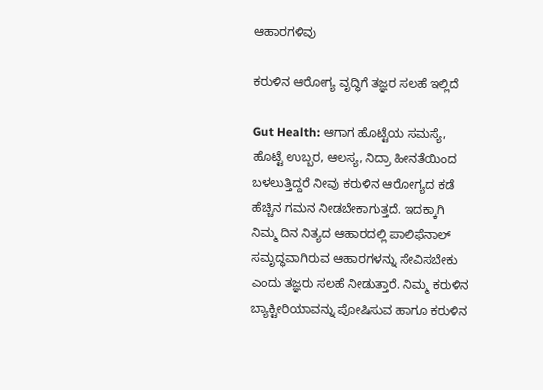ಆಹಾರಗಳಿವು

ಕರುಳಿನ ಆರೋಗ್ಯ ವೃದ್ಧಿಗೆ ತಜ್ಞರ ಸಲಹೆ ಇಲ್ಲಿದೆ

Gut Health: ಆಗಾಗ ಹೊಟ್ಟೆಯ ಸಮಸ್ಯೆ, ಹೊಟ್ಟೆ ಉಬ್ಬರ, ಆಲಸ್ಯ, ನಿದ್ರಾ ಹೀನತೆಯಿಂದ ಬಳಲುತ್ತಿದ್ದರೆ ನೀವು ಕರುಳಿನ ಆರೋಗ್ಯದ ಕಡೆ ಹೆಚ್ಚಿನ ಗಮನ ನೀಡಬೇಕಾಗುತ್ತದೆ. ಇದಕ್ಕಾಗಿ ನಿಮ್ಮ ದಿನ ನಿತ್ಯದ ಆಹಾರದಲ್ಲಿ ಪಾಲಿಫೆನಾಲ್ ಸಮೃದ್ಧ‌ವಾಗಿರುವ ಆಹಾರಗಳನ್ನು ಸೇವಿಸಬೇಕು ಎಂದು ತಜ್ಞರು ಸಲಹೆ ನೀಡುತ್ತಾರೆ. ನಿಮ್ಮ ಕರುಳಿನ ಬ್ಯಾಕ್ಟೀರಿಯಾವನ್ನು ಪೋಷಿಸುವ ಹಾಗೂ ಕರುಳಿನ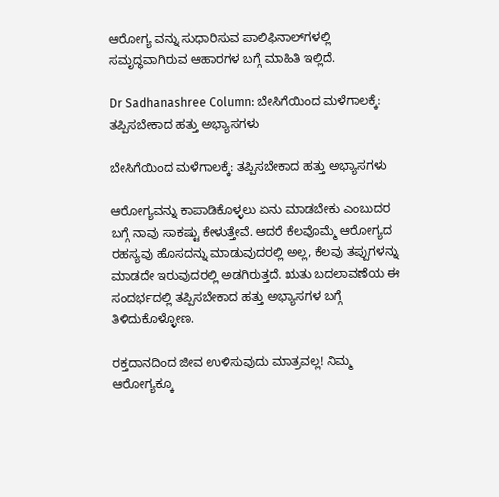ಆರೋಗ್ಯ ವನ್ನು ಸುಧಾರಿಸುವ ಪಾಲಿಫಿನಾಲ್‌ಗಳಲ್ಲಿ ಸಮೃದ್ಧವಾಗಿರುವ ಆಹಾರಗಳ ಬಗ್ಗೆ ಮಾಹಿತಿ ಇಲ್ಲಿದೆ.

Dr Sadhanashree Column: ಬೇಸಿಗೆಯಿಂದ ಮಳೆಗಾಲಕ್ಕೆ: ತಪ್ಪಿಸಬೇಕಾದ ಹತ್ತು ಅಭ್ಯಾಸಗಳು

ಬೇಸಿಗೆಯಿಂದ ಮಳೆಗಾಲಕ್ಕೆ: ತಪ್ಪಿಸಬೇಕಾದ ಹತ್ತು ಅಭ್ಯಾಸಗಳು

ಆರೋಗ್ಯವನ್ನು ಕಾಪಾಡಿಕೊಳ್ಳಲು ಏನು ಮಾಡಬೇಕು ಎಂಬುದರ ಬಗ್ಗೆ ನಾವು ಸಾಕಷ್ಟು ಕೇಳುತ್ತೇವೆ. ಆದರೆ ಕೆಲವೊಮ್ಮೆ ಆರೋಗ್ಯದ ರಹಸ್ಯವು ಹೊಸದನ್ನು ಮಾಡುವುದರಲ್ಲಿ ಅಲ್ಲ, ಕೆಲವು ತಪ್ಪುಗಳನ್ನು ಮಾಡದೇ ಇರುವುದರಲ್ಲಿ ಅಡಗಿರುತ್ತದೆ. ಋತು ಬದಲಾವಣೆಯ ಈ ಸಂದರ್ಭದಲ್ಲಿ ತಪ್ಪಿಸಬೇಕಾದ ಹತ್ತು ಅಭ್ಯಾಸಗಳ ಬಗ್ಗೆ ತಿಳಿದುಕೊಳ್ಳೋಣ.

ರಕ್ತದಾನದಿಂದ ಜೀವ ಉಳಿಸುವುದು ಮಾತ್ರವಲ್ಲ! ನಿಮ್ಮ ಆರೋಗ್ಯಕ್ಕೂ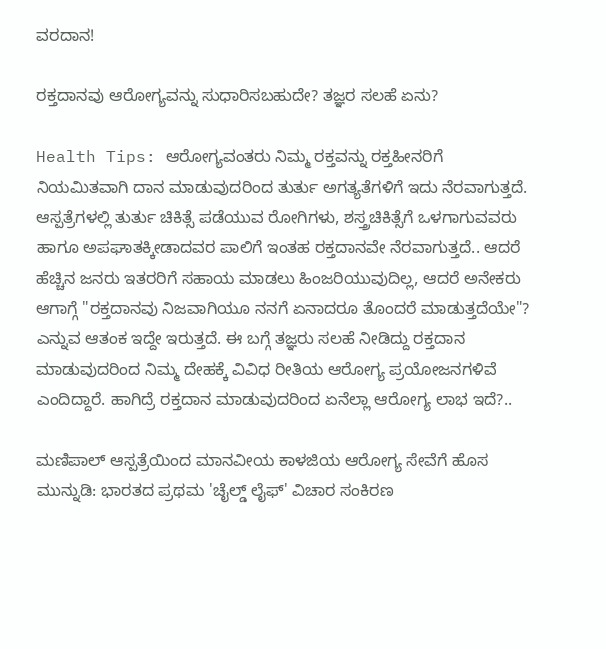ವರದಾನ!

ರಕ್ತದಾನವು ಆರೋಗ್ಯವನ್ನು ಸುಧಾರಿಸಬಹುದೇ? ತಜ್ಞರ ಸಲಹೆ ಏನು?

Health Tips: ಆರೋಗ್ಯವಂತರು ನಿಮ್ಮ ರಕ್ತವನ್ನು ರಕ್ತಹೀನರಿಗೆ ನಿಯಮಿತವಾಗಿ ದಾನ ಮಾಡುವುದರಿಂದ ತುರ್ತು ಅಗತ್ಯತೆಗಳಿಗೆ ಇದು ನೆರವಾಗುತ್ತದೆ. ಆಸ್ಪತ್ರೆಗಳಲ್ಲಿ ತುರ್ತು ಚಿಕಿತ್ಸೆ ಪಡೆಯುವ ರೋಗಿಗಳು, ಶಸ್ತ್ರಚಿಕಿತ್ಸೆಗೆ ಒಳಗಾಗುವವರು ಹಾಗೂ ಅಪಘಾತಕ್ಕೀಡಾದವರ ಪಾಲಿಗೆ ಇಂತಹ ರಕ್ತದಾನವೇ ನೆರವಾಗುತ್ತದೆ‌.. ಆದರೆ ಹೆಚ್ಚಿನ ಜನರು ಇತರರಿಗೆ ಸಹಾಯ ಮಾಡಲು ಹಿಂಜರಿಯುವುದಿಲ್ಲ, ಆದರೆ ಅನೇಕರು ಆಗಾಗ್ಗೆ "ರಕ್ತದಾನವು ನಿಜವಾಗಿಯೂ ನನಗೆ ಏನಾದರೂ ತೊಂದರೆ ಮಾಡುತ್ತದೆಯೇ"? ಎನ್ನುವ ಆತಂಕ ಇದ್ದೇ ಇರುತ್ತದೆ. ಈ ಬಗ್ಗೆ ತಜ್ಞರು ಸಲಹೆ ನೀಡಿದ್ದು ರಕ್ತದಾನ ಮಾಡುವುದರಿಂದ ನಿಮ್ಮ ದೇಹಕ್ಕೆ ವಿವಿಧ ರೀತಿಯ ಆರೋಗ್ಯ ಪ್ರಯೋಜನಗಳಿವೆ ಎಂದಿದ್ದಾರೆ. ಹಾಗಿದ್ರೆ ರಕ್ತದಾನ ಮಾಡುವುದರಿಂದ ಏನೆಲ್ಲಾ ಆರೋಗ್ಯ ಲಾಭ ಇದೆ?..

ಮಣಿಪಾಲ್ ಆಸ್ಪತ್ರೆಯಿಂದ ಮಾನವೀಯ ಕಾಳಜಿಯ ಆರೋಗ್ಯ ಸೇವೆಗೆ ಹೊಸ ಮುನ್ನುಡಿ: ಭಾರತದ ಪ್ರಥಮ 'ಚೈಲ್ಡ್ ಲೈಫ್' ವಿಚಾರ ಸಂಕಿರಣ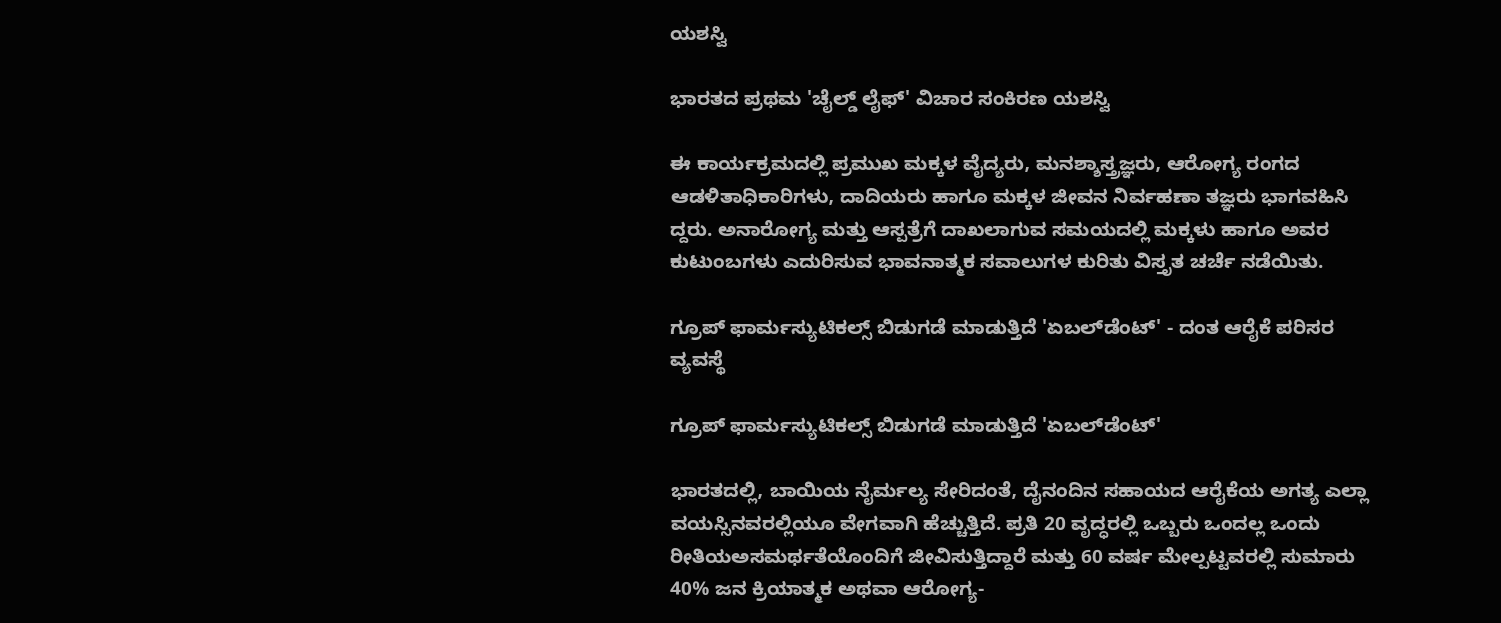ಯಶಸ್ವಿ

ಭಾರತದ ಪ್ರಥಮ 'ಚೈಲ್ಡ್ ಲೈಫ್' ವಿಚಾರ ಸಂಕಿರಣ ಯಶಸ್ವಿ

ಈ ಕಾರ್ಯಕ್ರಮದಲ್ಲಿ ಪ್ರಮುಖ ಮಕ್ಕಳ ವೈದ್ಯರು, ಮನಶ್ಶಾಸ್ತ್ರಜ್ಞರು, ಆರೋಗ್ಯ ರಂಗದ ಆಡಳಿತಾಧಿಕಾರಿಗಳು, ದಾದಿಯರು ಹಾಗೂ ಮಕ್ಕಳ ಜೀವನ ನಿರ್ವಹಣಾ ತಜ್ಞರು ಭಾಗವಹಿಸಿ ದ್ದರು. ಅನಾರೋಗ್ಯ ಮತ್ತು ಆಸ್ಪತ್ರೆಗೆ ದಾಖಲಾಗುವ ಸಮಯದಲ್ಲಿ ಮಕ್ಕಳು ಹಾಗೂ ಅವರ ಕುಟುಂಬಗಳು ಎದುರಿಸುವ ಭಾವನಾತ್ಮಕ ಸವಾಲುಗಳ ಕುರಿತು ವಿಸ್ತೃತ ಚರ್ಚೆ ನಡೆಯಿತು.

ಗ್ರೂಪ್ ಫಾರ್ಮಸ್ಯುಟಿಕಲ್ಸ್ ಬಿಡುಗಡೆ ಮಾಡುತ್ತಿದೆ 'ಏಬಲ್‌ಡೆಂಟ್' - ದಂತ ಆರೈಕೆ ಪರಿಸರ ವ್ಯವಸ್ಥೆ

ಗ್ರೂಪ್ ಫಾರ್ಮಸ್ಯುಟಿಕಲ್ಸ್ ಬಿಡುಗಡೆ ಮಾಡುತ್ತಿದೆ 'ಏಬಲ್‌ಡೆಂಟ್'

ಭಾರತದಲ್ಲಿ, ಬಾಯಿಯ ನೈರ್ಮಲ್ಯ ಸೇರಿದಂತೆ, ದೈನಂದಿನ ಸಹಾಯದ ಆರೈಕೆಯ ಅಗತ್ಯ ಎಲ್ಲಾ ವಯಸ್ಸಿನವರಲ್ಲಿಯೂ ವೇಗವಾಗಿ ಹೆಚ್ಚುತ್ತಿದೆ. ಪ್ರತಿ 20 ವೃದ್ಧರಲ್ಲಿ ಒಬ್ಬರು ಒಂದಲ್ಲ ಒಂದು ರೀತಿಯಅಸಮರ್ಥತೆಯೊಂದಿಗೆ ಜೀವಿಸುತ್ತಿದ್ದಾರೆ ಮತ್ತು 60 ವರ್ಷ ಮೇಲ್ಪಟ್ಟವರಲ್ಲಿ ಸುಮಾರು 40% ಜನ ಕ್ರಿಯಾತ್ಮಕ ಅಥವಾ ಆರೋಗ್ಯ-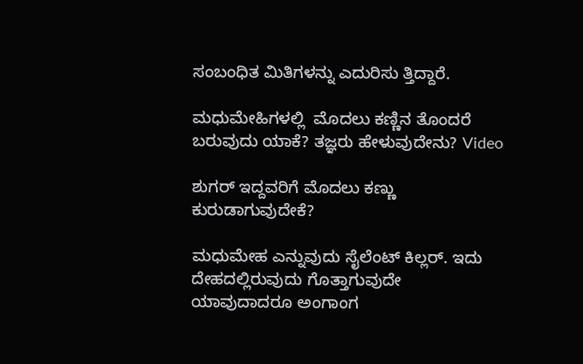ಸಂಬಂಧಿತ ಮಿತಿಗಳನ್ನು ಎದುರಿಸು ತ್ತಿದ್ದಾರೆ.

ಮಧುಮೇಹಿಗಳಲ್ಲಿ  ಮೊದಲು ಕಣ್ಣಿನ ತೊಂದರೆ ಬರುವುದು ಯಾಕೆ? ತಜ್ಞರು ಹೇಳುವುದೇನು? Video

ಶುಗರ್ ಇದ್ದವರಿಗೆ ಮೊದಲು ಕಣ್ಣು ಕುರುಡಾಗುವುದೇಕೆ?

ಮಧುಮೇಹ ಎನ್ನುವುದು ಸೈಲೆಂಟ್ ಕಿಲ್ಲರ್. ಇದು ದೇಹದಲ್ಲಿರುವುದು ಗೊತ್ತಾಗುವುದೇ ಯಾವುದಾದರೂ ಅಂಗಾಂಗ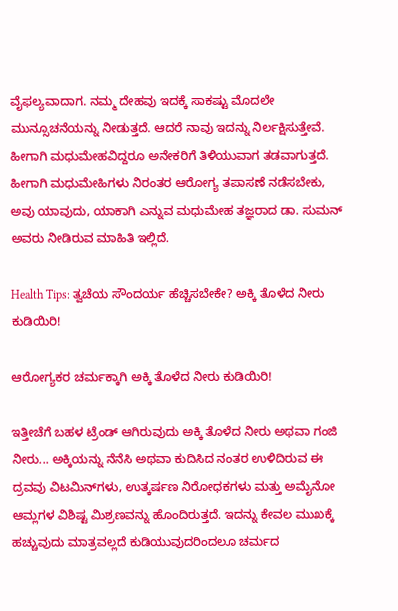ವೈಫಲ್ಯವಾದಾಗ. ನಮ್ಮ ದೇಹವು ಇದಕ್ಕೆ ಸಾಕಷ್ಟು ಮೊದಲೇ ಮುನ್ಸೂಚನೆಯನ್ನು ನೀಡುತ್ತದೆ. ಆದರೆ ನಾವು ಇದನ್ನು ನಿರ್ಲಕ್ಷಿಸುತ್ತೇವೆ. ಹೀಗಾಗಿ ಮಧುಮೇಹವಿದ್ದರೂ ಅನೇಕರಿಗೆ ತಿಳಿಯುವಾಗ ತಡವಾಗುತ್ತದೆ. ಹೀಗಾಗಿ ಮಧುಮೇಹಿಗಳು ನಿರಂತರ ಆರೋಗ್ಯ ತಪಾಸಣೆ ನಡೆಸಬೇಕು, ಅವು ಯಾವುದು, ಯಾಕಾಗಿ ಎನ್ನುವ ಮಧುಮೇಹ ತಜ್ಞರಾದ ಡಾ. ಸುಮನ್ ಅವರು ನೀಡಿರುವ ಮಾಹಿತಿ ಇಲ್ಲಿದೆ.

Health Tips: ತ್ವಚೆಯ ಸೌಂದರ್ಯ ಹೆಚ್ಚಿಸಬೇಕೇ? ಅಕ್ಕಿ ತೊಳೆದ ನೀರು ಕುಡಿಯಿರಿ!

ಆರೋಗ್ಯಕರ ಚರ್ಮಕ್ಕಾಗಿ ಅಕ್ಕಿ ತೊಳೆದ ನೀರು ಕುಡಿಯಿರಿ!

ಇತ್ತೀಚೆಗೆ ಬಹಳ ಟ್ರೆಂಡ್ ಆಗಿರುವುದು ಅಕ್ಕಿ ತೊಳೆದ ನೀರು ಅಥವಾ ಗಂಜಿ ನೀರು... ಅಕ್ಕಿಯನ್ನು ನೆನೆಸಿ ಅಥವಾ ಕುದಿಸಿದ ನಂತರ ಉಳಿದಿರುವ ಈ ದ್ರವವು ವಿಟಮಿನ್‌ಗಳು, ಉತ್ಕರ್ಷಣ ನಿರೋಧಕಗಳು ಮತ್ತು ಅಮೈನೋ ಆಮ್ಲಗಳ ವಿಶಿಷ್ಟ ಮಿಶ್ರಣವನ್ನು ಹೊಂದಿರುತ್ತದೆ. ಇದನ್ನು ಕೇವಲ ಮುಖಕ್ಕೆ ಹಚ್ಚುವುದು ಮಾತ್ರವಲ್ಲದೆ ಕುಡಿಯುವುದರಿಂದಲೂ ಚರ್ಮದ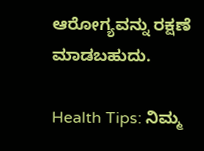ಆರೋಗ್ಯವನ್ನು ರಕ್ಷಣೆ ಮಾಡಬಹುದು.

Health Tips: ನಿಮ್ಮ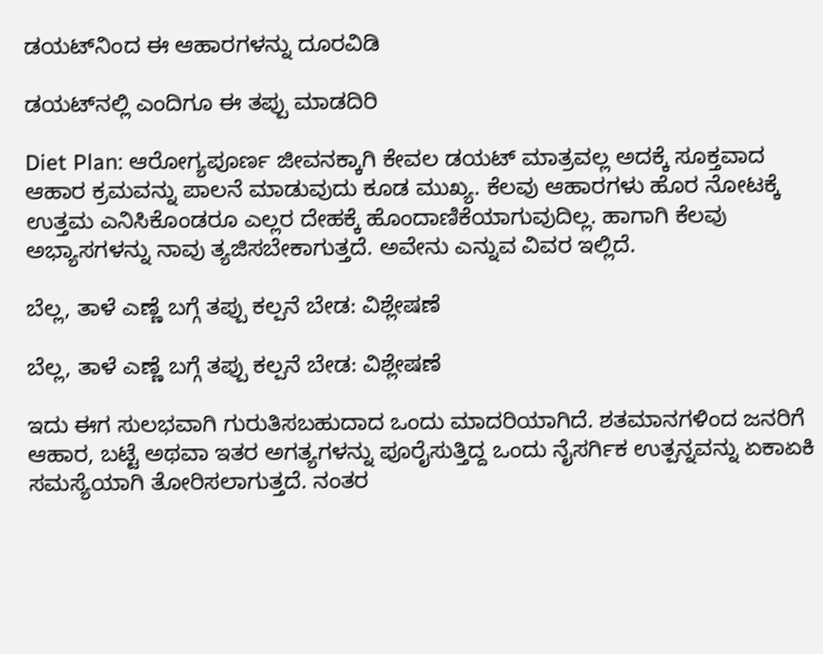ಡಯಟ್‌ನಿಂದ ಈ ಆಹಾರಗಳನ್ನು ದೂರವಿಡಿ

ಡಯಟ್‌ನಲ್ಲಿ ಎಂದಿಗೂ ಈ ತಪ್ಪು ಮಾಡದಿರಿ

Diet Plan: ಆರೋಗ್ಯಪೂರ್ಣ ಜೀವನಕ್ಕಾಗಿ ಕೇವಲ ಡಯಟ್ ಮಾತ್ರವಲ್ಲ ಅದಕ್ಕೆ ಸೂಕ್ತವಾದ ಆಹಾರ ಕ್ರಮವನ್ನು ಪಾಲನೆ ಮಾಡುವುದು ಕೂಡ ಮುಖ್ಯ. ಕೆಲವು ಆಹಾರಗಳು ಹೊರ ನೋಟಕ್ಕೆ ಉತ್ತಮ ಎನಿಸಿಕೊಂಡರೂ ಎಲ್ಲರ ದೇಹಕ್ಕೆ ಹೊಂದಾಣಿಕೆಯಾಗುವುದಿಲ್ಲ. ಹಾಗಾಗಿ ಕೆಲವು ಅಭ್ಯಾಸಗಳನ್ನು ನಾವು ತ್ಯಜಿಸಬೇಕಾಗುತ್ತದೆ. ಅವೇನು ಎನ್ನುವ ವಿವರ ಇಲ್ಲಿದೆ.

ಬೆಲ್ಲ, ತಾಳೆ ಎಣ್ಣೆ ಬಗ್ಗೆ ತಪ್ಪು ಕಲ್ಪನೆ ಬೇಡ: ವಿಶ್ಲೇಷಣೆ

ಬೆಲ್ಲ, ತಾಳೆ ಎಣ್ಣೆ ಬಗ್ಗೆ ತಪ್ಪು ಕಲ್ಪನೆ ಬೇಡ: ವಿಶ್ಲೇಷಣೆ

ಇದು ಈಗ ಸುಲಭವಾಗಿ ಗುರುತಿಸಬಹುದಾದ ಒಂದು ಮಾದರಿಯಾಗಿದೆ. ಶತಮಾನಗಳಿಂದ ಜನರಿಗೆ ಆಹಾರ, ಬಟ್ಟೆ ಅಥವಾ ಇತರ ಅಗತ್ಯಗಳನ್ನು ಪೂರೈಸುತ್ತಿದ್ದ ಒಂದು ನೈಸರ್ಗಿಕ ಉತ್ಪನ್ನವನ್ನು ಏಕಾಏಕಿ ಸಮಸ್ಯೆಯಾಗಿ ತೋರಿಸಲಾಗುತ್ತದೆ. ನಂತರ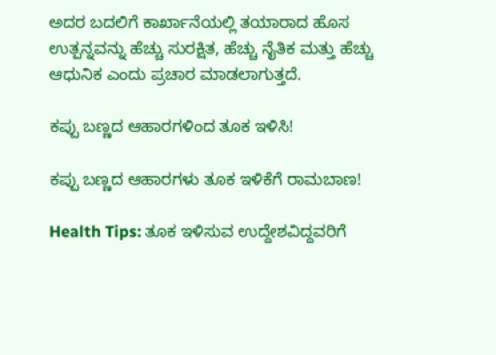ಅದರ ಬದಲಿಗೆ ಕಾರ್ಖಾನೆಯಲ್ಲಿ ತಯಾರಾದ ಹೊಸ ಉತ್ಪನ್ನವನ್ನು ಹೆಚ್ಚು ಸುರಕ್ಷಿತ, ಹೆಚ್ಚು ನೈತಿಕ ಮತ್ತು ಹೆಚ್ಚು ಆಧುನಿಕ ಎಂದು ಪ್ರಚಾರ ಮಾಡಲಾಗುತ್ತದೆ.

ಕಪ್ಪು ಬಣ್ಣದ ಆಹಾರಗಳಿಂದ ತೂಕ ಇಳಿಸಿ!

ಕಪ್ಪು ಬಣ್ಣದ ಆಹಾರಗಳು ತೂಕ ಇಳಿಕೆಗೆ ರಾಮಬಾಣ!

Health Tips: ತೂಕ ಇಳಿಸುವ ಉದ್ದೇಶವಿದ್ದವರಿಗೆ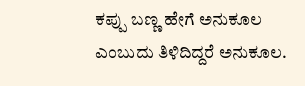ಕಪ್ಪು ಬಣ್ಣ ಹೇಗೆ ಅನುಕೂಲ ಎಂಬುದು ತಿಳಿದಿದ್ದರೆ ಅನುಕೂಲ.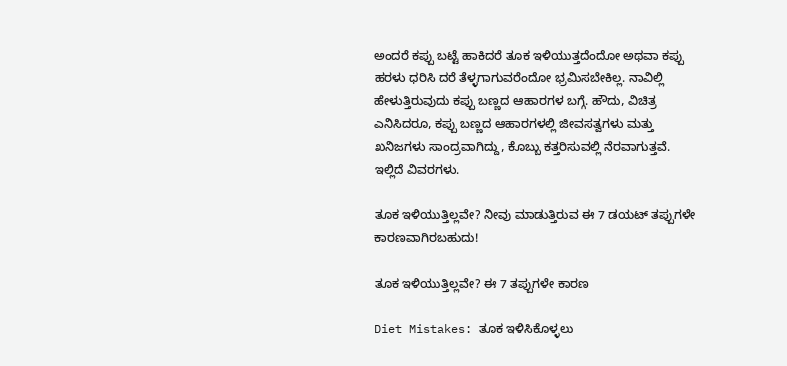ಅಂದರೆ ಕಪ್ಪು ಬಟ್ಟೆ ಹಾಕಿದರೆ ತೂಕ ಇಳಿಯುತ್ತದೆಂದೋ ಅಥವಾ ಕಪ್ಪು ಹರಳು ಧರಿಸಿ ದರೆ ತೆಳ್ಳಗಾಗುವರೆಂದೋ ಭ್ರಮಿಸಬೇಕಿಲ್ಲ. ನಾವಿಲ್ಲಿ ಹೇಳುತ್ತಿರುವುದು ಕಪ್ಪು ಬಣ್ಣದ ಆಹಾರಗಳ ಬಗ್ಗೆ. ಹೌದು, ವಿಚಿತ್ರ ಎನಿಸಿದರೂ, ಕಪ್ಪು ಬಣ್ಣದ ಆಹಾರಗಳಲ್ಲಿ ಜೀವಸತ್ವಗಳು ಮತ್ತು ಖನಿಜಗಳು ಸಾಂದ್ರವಾಗಿದ್ದು, ಕೊಬ್ಬು ಕತ್ತರಿಸುವಲ್ಲಿ ನೆರವಾಗುತ್ತವೆ. ಇಲ್ಲಿದೆ ವಿವರಗಳು.

ತೂಕ ಇಳಿಯುತ್ತಿಲ್ಲವೇ? ನೀವು ಮಾಡುತ್ತಿರುವ ಈ 7 ಡಯಟ್ ತಪ್ಪುಗಳೇ ಕಾರಣವಾಗಿರಬಹುದು!

ತೂಕ ಇಳಿಯುತ್ತಿಲ್ಲವೇ? ಈ 7 ತಪ್ಪುಗಳೇ ಕಾರಣ

Diet Mistakes: ತೂಕ ಇಳಿಸಿಕೊಳ್ಳಲು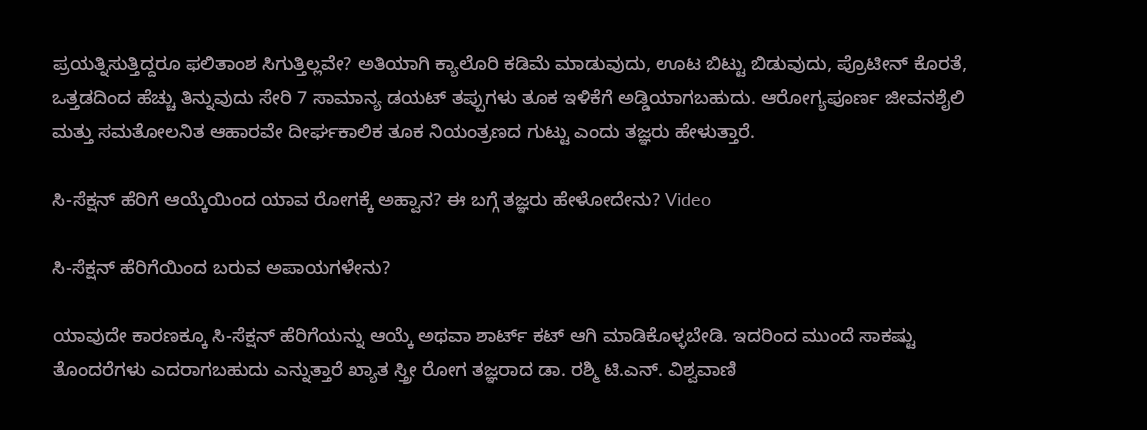ಪ್ರಯತ್ನಿಸುತ್ತಿದ್ದರೂ ಫಲಿತಾಂಶ ಸಿಗುತ್ತಿಲ್ಲವೇ? ಅತಿಯಾಗಿ ಕ್ಯಾಲೊರಿ ಕಡಿಮೆ ಮಾಡುವುದು, ಊಟ ಬಿಟ್ಟು ಬಿಡುವುದು, ಪ್ರೊಟೀನ್ ಕೊರತೆ, ಒತ್ತಡದಿಂದ ಹೆಚ್ಚು ತಿನ್ನುವುದು ಸೇರಿ 7 ಸಾಮಾನ್ಯ ಡಯಟ್ ತಪ್ಪುಗಳು ತೂಕ ಇಳಿಕೆಗೆ ಅಡ್ಡಿಯಾಗಬಹುದು. ಆರೋಗ್ಯಪೂರ್ಣ ಜೀವನಶೈಲಿ ಮತ್ತು ಸಮತೋಲನಿತ ಆಹಾರವೇ ದೀರ್ಘಕಾಲಿಕ ತೂಕ ನಿಯಂತ್ರಣದ ಗುಟ್ಟು ಎಂದು ತಜ್ಞರು ಹೇಳುತ್ತಾರೆ.

ಸಿ-ಸೆಕ್ಷನ್ ಹೆರಿಗೆ ಆಯ್ಕೆಯಿಂದ ಯಾವ ರೋಗಕ್ಕೆ ಅಹ್ವಾನ? ಈ ಬಗ್ಗೆ ತಜ್ಞರು ಹೇಳೋದೇನು? Video

ಸಿ-ಸೆಕ್ಷನ್ ಹೆರಿಗೆಯಿಂದ ಬರುವ ಅಪಾಯಗಳೇನು?

ಯಾವುದೇ ಕಾರಣಕ್ಕೂ ಸಿ-ಸೆಕ್ಷನ್ ಹೆರಿಗೆಯನ್ನು ಆಯ್ಕೆ ಅಥವಾ ಶಾರ್ಟ್ ಕಟ್ ಆಗಿ ಮಾಡಿಕೊಳ್ಳಬೇಡಿ. ಇದರಿಂದ ಮುಂದೆ ಸಾಕಷ್ಟು ತೊಂದರೆಗಳು ಎದರಾಗಬಹುದು ಎನ್ನುತ್ತಾರೆ ಖ್ಯಾತ ಸ್ತ್ರೀ ರೋಗ ತಜ್ಞರಾದ ಡಾ. ರಶ್ಮಿ ಟಿ.ಎನ್. ವಿಶ್ವವಾಣಿ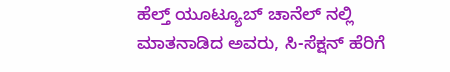ಹೆಲ್ತ್ ಯೂಟ್ಯೂಬ್ ಚಾನೆಲ್ ನಲ್ಲಿ ಮಾತನಾಡಿದ ಅವರು, ಸಿ-ಸೆಕ್ಷನ್ ಹೆರಿಗೆ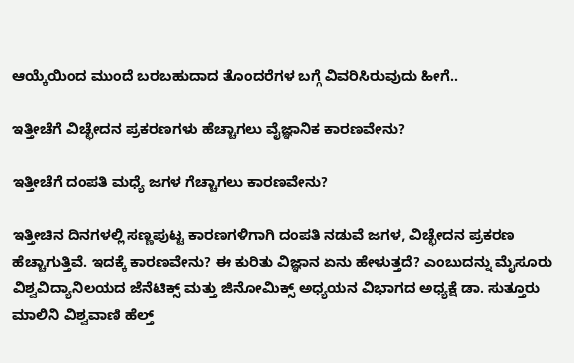ಆಯ್ಕೆಯಿಂದ ಮುಂದೆ ಬರಬಹುದಾದ ತೊಂದರೆಗಳ ಬಗ್ಗೆ ವಿವರಿಸಿರುವುದು ಹೀಗೆ..

ಇತ್ತೀಚೆಗೆ ವಿಚ್ಛೇದನ ಪ್ರಕರಣಗಳು ಹೆಚ್ಚಾಗಲು ವೈಜ್ಞಾನಿಕ ಕಾರಣವೇನು?

ಇತ್ತೀಚೆಗೆ ದಂಪತಿ ಮಧ್ಯೆ ಜಗಳ ಗೆಚ್ಚಾಗಲು ಕಾರಣವೇನು?

ಇತ್ತೀಚಿನ ದಿನಗಳಲ್ಲಿ ಸಣ್ಣಪುಟ್ಟ ಕಾರಣಗಳಿಗಾಗಿ ದಂಪತಿ ನಡುವೆ ಜಗಳ, ವಿಚ್ಛೇದನ ಪ್ರಕರಣ ಹೆಚ್ಚಾಗುತ್ತಿವೆ. ಇದಕ್ಕೆ ಕಾರಣವೇನು? ಈ ಕುರಿತು ವಿಜ್ಞಾನ ಏನು ಹೇಳುತ್ತದೆ? ಎಂಬುದನ್ನು ಮೈಸೂರು ವಿಶ್ವವಿದ್ಯಾನಿಲಯದ ಜೆನೆಟಿಕ್ಸ್‌ ಮತ್ತು ಜಿನೋಮಿಕ್ಸ್‌ ಅಧ್ಯಯನ ವಿಭಾಗದ ಅಧ್ಯಕ್ಷೆ ಡಾ. ಸುತ್ತೂರು ಮಾಲಿನಿ ವಿಶ್ವವಾಣಿ ಹೆಲ್ತ್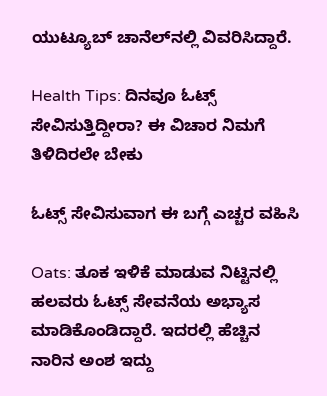ಯುಟ್ಯೂಬ್‌ ಚಾನೆಲ್‌ನಲ್ಲಿ ವಿವರಿಸಿದ್ದಾರೆ.

Health Tips: ದಿನವೂ ಓಟ್ಸ್ ಸೇವಿಸುತ್ತಿದ್ದೀರಾ? ಈ ವಿಚಾರ ನಿಮಗೆ ತಿಳಿದಿರಲೇ ಬೇಕು

ಓಟ್ಸ್ ಸೇವಿಸುವಾಗ ಈ ಬಗ್ಗೆ ಎಚ್ಚರ ವಹಿಸಿ

Oats: ತೂಕ ಇಳಿಕೆ ಮಾಡುವ ನಿಟ್ಟಿನಲ್ಲಿ ಹಲವರು ಓಟ್ಸ್ ಸೇವನೆಯ ಅಭ್ಯಾಸ ಮಾಡಿಕೊಂಡಿದ್ದಾರೆ. ಇದರಲ್ಲಿ ಹೆಚ್ಚಿನ ನಾರಿನ ಅಂಶ ಇದ್ದು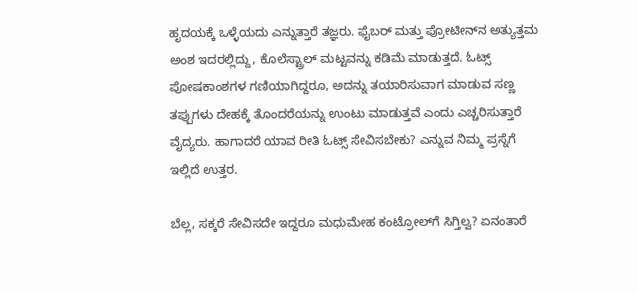ಹೃದಯಕ್ಕೆ ಒಳ್ಳೆಯದು ಎನ್ನುತ್ತಾರೆ ತಜ್ಞರು. ಫೈಬರ್ ಮತ್ತು ಪ್ರೋಟೀನ್‌ನ ಅತ್ಯುತ್ತಮ ಅಂಶ ಇದರಲ್ಲಿದ್ದು, ಕೊಲೆಸ್ಟ್ರಾಲ್ ಮಟ್ಟವನ್ನು ಕಡಿಮೆ ಮಾಡುತ್ತದೆ. ಓಟ್ಸ್ ಪೋಷಕಾಂಶಗಳ ಗಣಿಯಾಗಿದ್ದರೂ, ಅದನ್ನು ತಯಾರಿಸುವಾಗ ಮಾಡುವ ಸಣ್ಣ ತಪ್ಪುಗಳು ದೇಹಕ್ಕೆ ತೊಂದರೆಯನ್ನು ಉಂಟು ಮಾಡುತ್ತವೆ ಎಂದು ಎಚ್ಚರಿಸುತ್ತಾರೆ ವೈದ್ಯರು. ಹಾಗಾದರೆ ಯಾವ ರೀತಿ ಓಟ್ಸ್‌ ಸೇವಿಸಬೇಕು? ಎನ್ನುವ ನಿಮ್ಮ ಪ್ರಸ್ನೆಗೆ ಇಲ್ಲಿದೆ ಉತ್ತರ.

ಬೆಲ್ಲ, ಸಕ್ಕರೆ ಸೇವಿಸದೇ ಇದ್ದರೂ ಮಧುಮೇಹ ಕಂಟ್ರೋಲ್‌ಗೆ ಸಿಗ್ತಿಲ್ವ? ಏನಂತಾರೆ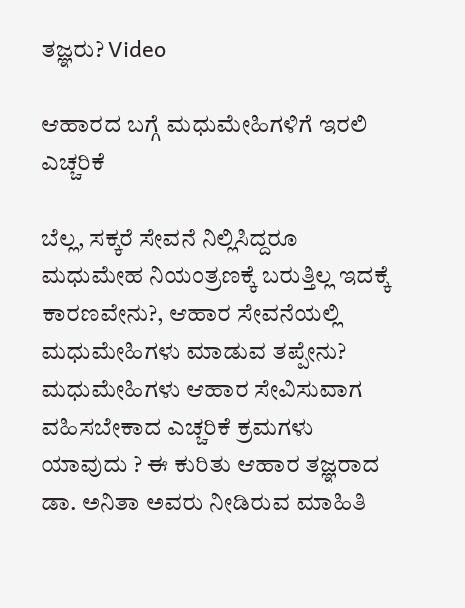ತಜ್ಞರು? Video

ಆಹಾರದ ಬಗ್ಗೆ ಮಧುಮೇಹಿಗಳಿಗೆ ಇರಲಿ ಎಚ್ಚರಿಕೆ

ಬೆಲ್ಲ, ಸಕ್ಕರೆ ಸೇವನೆ ನಿಲ್ಲಿಸಿದ್ದರೂ ಮಧುಮೇಹ ನಿಯಂತ್ರಣಕ್ಕೆ ಬರುತ್ತಿಲ್ಲ ಇದಕ್ಕೆ ಕಾರಣವೇನು?, ಆಹಾರ ಸೇವನೆಯಲ್ಲಿ ಮಧುಮೇಹಿಗಳು ಮಾಡುವ ತಪ್ಪೇನು? ಮಧುಮೇಹಿಗಳು ಆಹಾರ ಸೇವಿಸುವಾಗ ವಹಿಸಬೇಕಾದ ಎಚ್ಚರಿಕೆ ಕ್ರಮಗಳು ಯಾವುದು ? ಈ ಕುರಿತು ಆಹಾರ ತಜ್ಞರಾದ ಡಾ. ಅನಿತಾ ಅವರು ನೀಡಿರುವ ಮಾಹಿತಿ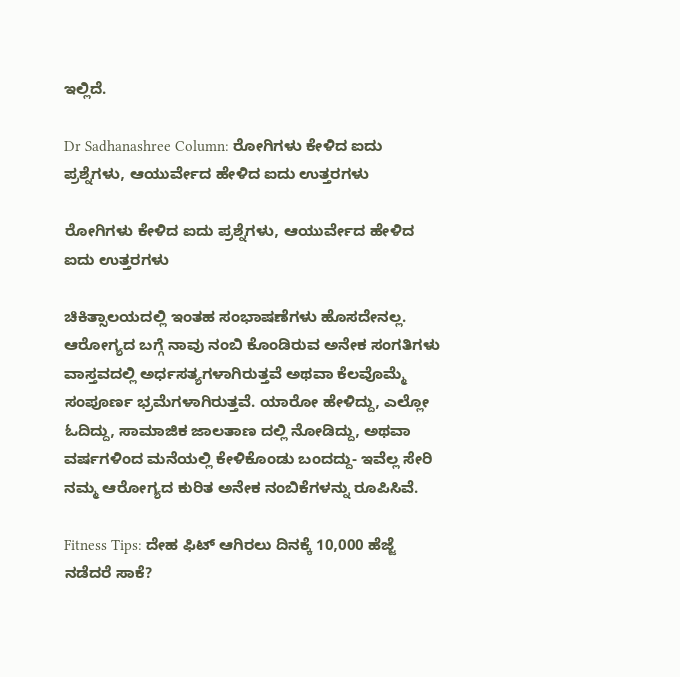ಇಲ್ಲಿದೆ.

Dr Sadhanashree Column: ರೋಗಿಗಳು ಕೇಳಿದ ಐದು ಪ್ರಶ್ನೆಗಳು, ಆಯುರ್ವೇದ ಹೇಳಿದ ಐದು ಉತ್ತರಗಳು

ರೋಗಿಗಳು ಕೇಳಿದ ಐದು ಪ್ರಶ್ನೆಗಳು, ಆಯುರ್ವೇದ ಹೇಳಿದ ಐದು ಉತ್ತರಗಳು

ಚಿಕಿತ್ಸಾಲಯದಲ್ಲಿ ಇಂತಹ ಸಂಭಾಷಣೆಗಳು ಹೊಸದೇನಲ್ಲ. ಆರೋಗ್ಯದ ಬಗ್ಗೆ ನಾವು ನಂಬಿ ಕೊಂಡಿರುವ ಅನೇಕ ಸಂಗತಿಗಳು ವಾಸ್ತವದಲ್ಲಿ ಅರ್ಧಸತ್ಯಗಳಾಗಿರುತ್ತವೆ ಅಥವಾ ಕೆಲವೊಮ್ಮೆ ಸಂಪೂರ್ಣ ಭ್ರಮೆಗಳಾಗಿರುತ್ತವೆ. ಯಾರೋ ಹೇಳಿದ್ದು, ಎಲ್ಲೋ ಓದಿದ್ದು, ಸಾಮಾಜಿಕ ಜಾಲತಾಣ ದಲ್ಲಿ ನೋಡಿದ್ದು, ಅಥವಾ ವರ್ಷಗಳಿಂದ ಮನೆಯಲ್ಲಿ ಕೇಳಿಕೊಂಡು ಬಂದದ್ದು- ಇವೆಲ್ಲ ಸೇರಿ ನಮ್ಮ ಆರೋಗ್ಯದ ಕುರಿತ ಅನೇಕ ನಂಬಿಕೆಗಳನ್ನು ರೂಪಿಸಿವೆ.

Fitness Tips: ದೇಹ ಫಿಟ್‌ ಆಗಿರಲು ದಿನಕ್ಕೆ 10,000 ಹೆಜ್ಜೆ ನಡೆದರೆ ಸಾಕೆ?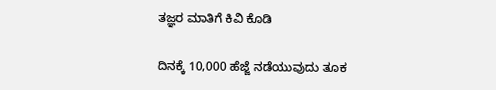ತಜ್ಞರ ಮಾತಿಗೆ ಕಿವಿ ಕೊಡಿ

ದಿನಕ್ಕೆ 10,000 ಹೆಜ್ಜೆ ನಡೆಯುವುದು ತೂಕ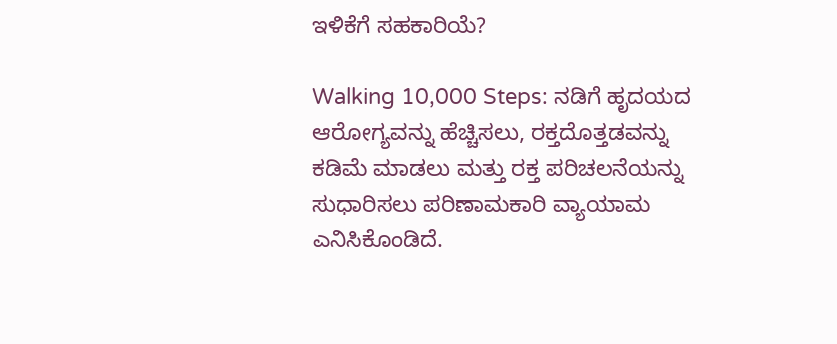ಇಳಿಕೆಗೆ ಸಹಕಾರಿಯೆ?

Walking 10,000 Steps: ನಡಿಗೆ ಹೃದಯದ ಆರೋಗ್ಯವನ್ನು ಹೆಚ್ಚಿಸಲು, ರಕ್ತದೊತ್ತಡವನ್ನು ಕಡಿಮೆ ಮಾಡಲು ಮತ್ತು ರಕ್ತ ಪರಿಚಲನೆಯನ್ನು ಸುಧಾರಿಸಲು ಪರಿಣಾಮಕಾರಿ ವ್ಯಾಯಾಮ ಎನಿಸಿಕೊಂಡಿದೆ.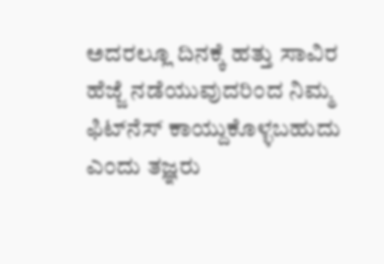ಅದರಲ್ಲೂ ದಿನಕ್ಕೆ ಹತ್ತು ಸಾವಿರ ಹೆಜ್ಜೆ ನಡೆಯುವುದರಿಂದ ನಿಮ್ಮ ಫಿಟ್‌ನೆಸ್ ಕಾಯ್ದುಕೊಳ್ಳಬಹುದು ಎಂದು ತಜ್ಞರು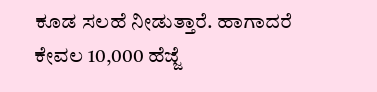ಕೂಡ ಸಲಹೆ ನೀಡುತ್ತಾರೆ. ಹಾಗಾದರೆ ಕೇವಲ 10,000 ಹೆಜ್ಜೆ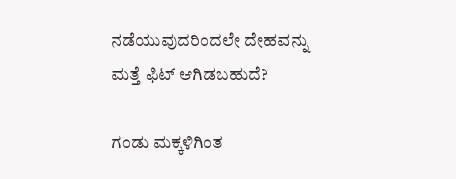ನಡೆಯುವುದರಿಂದಲೇ ದೇಹವನ್ನು ಮತ್ತೆ ಫಿಟ್ ಆಗಿಡಬಹುದೆ?

ಗಂಡು ಮಕ್ಕಳಿಗಿಂತ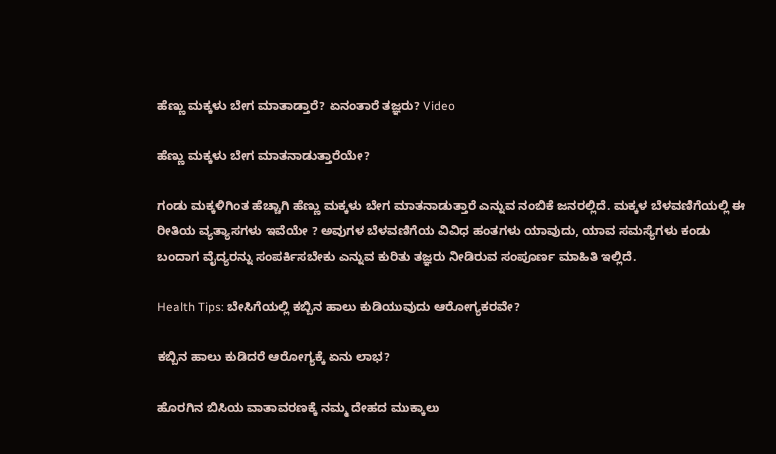ಹೆಣ್ಣು ಮಕ್ಕಳು ಬೇಗ ಮಾತಾಡ್ತಾರೆ? ಏನಂತಾರೆ ತಜ್ಞರು? Video

ಹೆಣ್ಣು ಮಕ್ಕಳು ಬೇಗ ಮಾತನಾಡುತ್ತಾರೆಯೇ?

ಗಂಡು ಮಕ್ಕಳಿಗಿಂತ ಹೆಚ್ಚಾಗಿ ಹೆಣ್ಣು ಮಕ್ಕಳು ಬೇಗ ಮಾತನಾಡುತ್ತಾರೆ ಎನ್ನುವ ನಂಬಿಕೆ ಜನರಲ್ಲಿದೆ. ಮಕ್ಕಳ ಬೆಳವಣಿಗೆಯಲ್ಲಿ ಈ ರೀತಿಯ ವ್ಯತ್ಯಾಸಗಳು ಇವೆಯೇ ? ಅವುಗಳ ಬೆಳವಣಿಗೆಯ ವಿವಿಧ ಹಂತಗಳು ಯಾವುದು, ಯಾವ ಸಮಸ್ಯೆಗಳು ಕಂಡು ಬಂದಾಗ ವೈದ್ಯರನ್ನು ಸಂಪರ್ಕಿಸಬೇಕು ಎನ್ನುವ ಕುರಿತು ತಜ್ಞರು ನೀಡಿರುವ ಸಂಪೂರ್ಣ ಮಾಹಿತಿ ಇಲ್ಲಿದೆ.

Health Tips: ಬೇಸಿಗೆಯಲ್ಲಿ ಕಬ್ಬಿನ ಹಾಲು ಕುಡಿಯುವುದು ಆರೋಗ್ಯಕರವೇ?

ಕಬ್ಬಿನ ಹಾಲು ಕುಡಿದರೆ ಆರೋಗ್ಯಕ್ಕೆ ಏನು ಲಾಭ?

ಹೊರಗಿನ ಬಿಸಿಯ ವಾತಾವರಣಕ್ಕೆ ನಮ್ಮ ದೇಹದ ಮುಕ್ಕಾಲು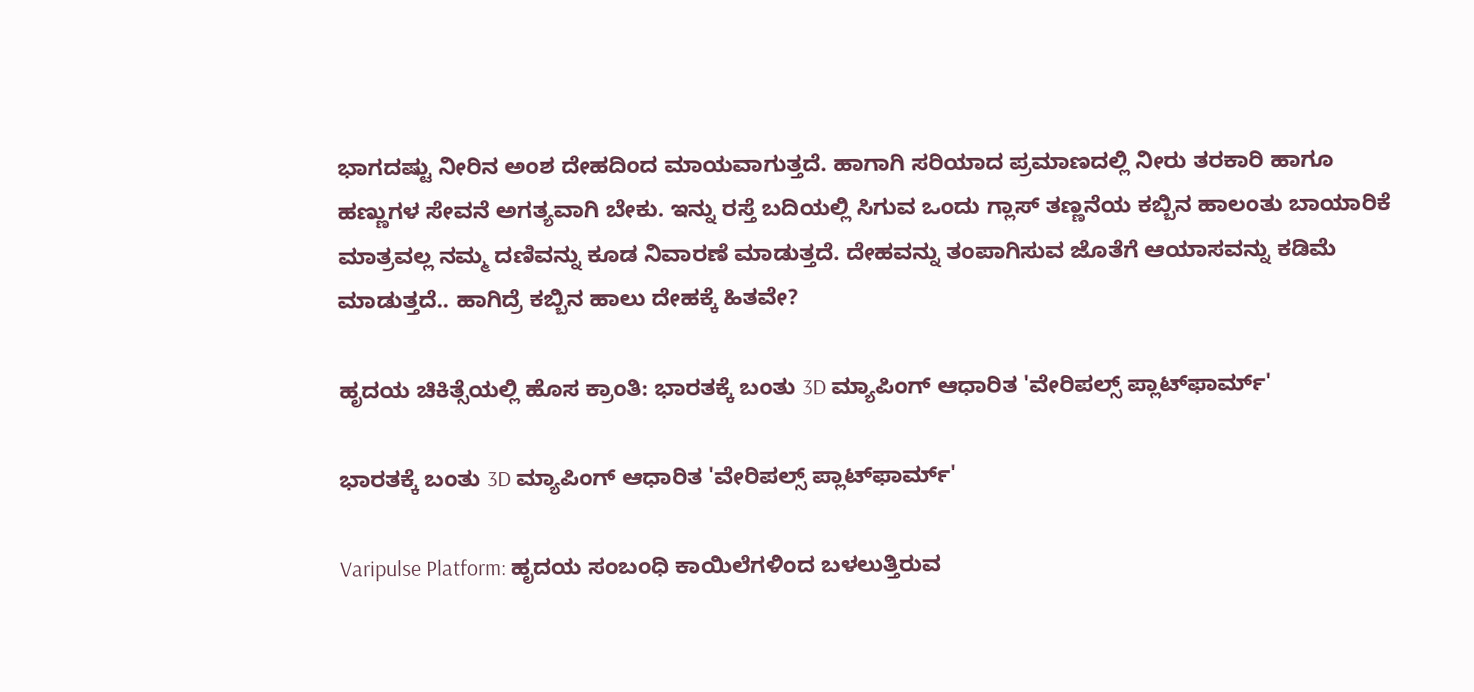ಭಾಗದಷ್ಟು ನೀರಿನ ಅಂಶ ದೇಹದಿಂದ ಮಾಯವಾಗುತ್ತದೆ. ಹಾಗಾಗಿ ಸರಿಯಾದ ಪ್ರಮಾಣದಲ್ಲಿ ನೀರು ತರಕಾರಿ ಹಾಗೂ ಹಣ್ಣುಗಳ ಸೇವನೆ ಅಗತ್ಯವಾಗಿ ಬೇಕು. ಇನ್ನು ರಸ್ತೆ ಬದಿಯಲ್ಲಿ ಸಿಗುವ ಒಂದು ಗ್ಲಾಸ್ ತಣ್ಣನೆಯ ಕಬ್ಬಿನ ಹಾಲಂತು ಬಾಯಾರಿಕೆ ಮಾತ್ರವಲ್ಲ ನಮ್ಮ ದಣಿವನ್ನು ಕೂಡ ನಿವಾರಣೆ ಮಾಡುತ್ತದೆ. ದೇಹವನ್ನು ತಂಪಾಗಿಸುವ ಜೊತೆಗೆ ಆಯಾಸವನ್ನು ಕಡಿಮೆ ಮಾಡುತ್ತದೆ.. ಹಾಗಿದ್ರೆ ಕಬ್ಬಿನ ಹಾಲು ದೇಹಕ್ಕೆ ಹಿತವೇ?

ಹೃದಯ ಚಿಕಿತ್ಸೆಯಲ್ಲಿ ಹೊಸ ಕ್ರಾಂತಿ: ಭಾರತಕ್ಕೆ ಬಂತು 3D ಮ್ಯಾಪಿಂಗ್ ಆಧಾರಿತ 'ವೇರಿಪಲ್ಸ್ ಪ್ಲಾಟ್‌ಫಾರ್ಮ್'

ಭಾರತಕ್ಕೆ ಬಂತು 3D ಮ್ಯಾಪಿಂಗ್ ಆಧಾರಿತ 'ವೇರಿಪಲ್ಸ್ ಪ್ಲಾಟ್‌ಫಾರ್ಮ್'

Varipulse Platform: ಹೃದಯ ಸಂಬಂಧಿ ಕಾಯಿಲೆಗಳಿಂದ ಬಳಲುತ್ತಿರುವ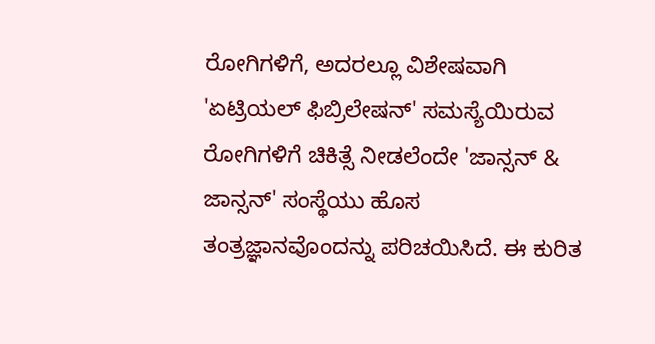ರೋಗಿಗಳಿಗೆ, ಅದರಲ್ಲೂ ವಿಶೇಷವಾಗಿ 'ಏಟ್ರಿಯಲ್ ಫಿಬ್ರಿಲೇಷನ್' ಸಮಸ್ಯೆಯಿರುವ ರೋಗಿಗಳಿಗೆ ಚಿಕಿತ್ಸೆ ನೀಡಲೆಂದೇ 'ಜಾನ್ಸನ್ & ಜಾನ್ಸನ್' ಸಂಸ್ಥೆಯು ಹೊಸ ತಂತ್ರಜ್ಞಾನವೊಂದನ್ನು ಪರಿಚಯಿಸಿದೆ. ಈ ಕುರಿತ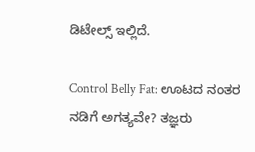ಡಿಟೇಲ್ಸ್‌ ಇಲ್ಲಿದೆ.

Control Belly Fat: ಊಟದ ನಂತರ ನಡಿಗೆ ಅಗತ್ಯವೇ? ತಜ್ಞರು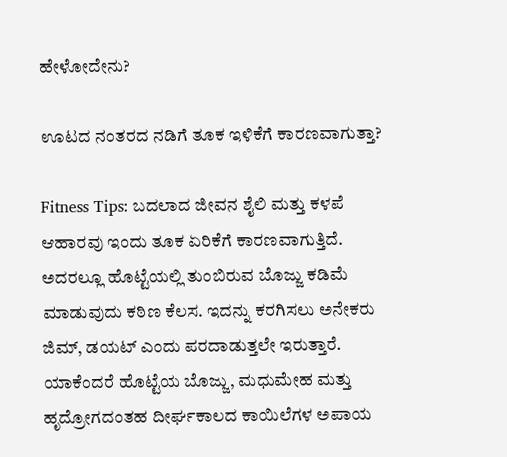ಹೇಳೋದೇನು?

ಊಟದ ನಂತರದ ನಡಿಗೆ ತೂಕ ಇಳಿಕೆಗೆ ಕಾರಣವಾಗುತ್ತಾ?

Fitness Tips: ಬದಲಾದ ಜೀವನ ಶೈಲಿ ಮತ್ತು ಕಳಪೆ ಆಹಾರವು ಇಂದು ತೂಕ ಏರಿಕೆಗೆ ಕಾರಣವಾಗುತ್ತಿದೆ. ಅದರಲ್ಲೂ ಹೊಟ್ಟೆಯಲ್ಲಿ ತುಂಬಿರುವ ಬೊಜ್ಜು ಕಡಿಮೆ ಮಾಡುವುದು ಕಠಿಣ ಕೆಲಸ. ಇದನ್ನು ಕರಗಿಸಲು ಅನೇಕರು ಜಿಮ್, ಡಯಟ್ ಎಂದು ಪರದಾಡುತ್ತಲೇ ಇರುತ್ತಾರೆ. ಯಾಕೆಂದರೆ ಹೊಟ್ಟೆಯ ಬೊಜ್ಜು, ಮಧುಮೇಹ ಮತ್ತು ಹೃದ್ರೋಗದಂತಹ ದೀರ್ಘಕಾಲದ ಕಾಯಿಲೆಗಳ ಅಪಾಯ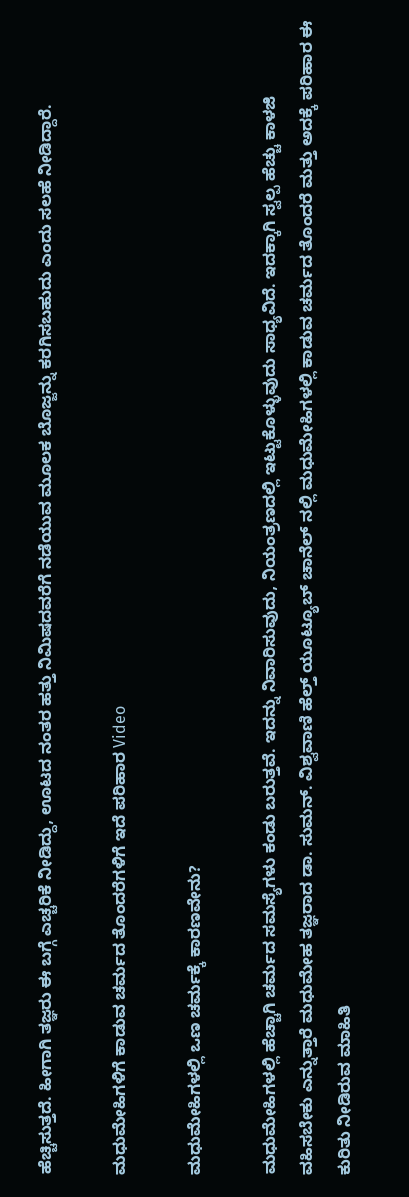ಹೆಚ್ಚಿಸುತ್ತದೆ. ಹೀಗಾಗಿ ತಜ್ಞರು ಈ ಬಗ್ಗೆ ಎಚ್ಚರಿಕೆ ನೀಡಿದ್ದು, ಊಟದ ನಂತರ ಹತ್ತು ನಿಮಿಷದವರೆಗೆ ನಡೆಯುವ ಮೂಲಕ ಬೊಜ್ಜನ್ನು ಕರಗಿಸಬಹುದು ಎಂದು ಸಲಹೆ ನೀಡಿದ್ದಾರೆ.

ಮಧುಮೇಹಿಗಳಿಗೆ ಕಾಡುವ ಚರ್ಮದ ತೊಂದರೆಗಳಿಗೆ ಇದೆ ಪರಿಹಾರ Video

ಮಧುಮೇಹಿಗಳಲ್ಲಿ ಒಣ ಚರ್ಮಕ್ಕೆ ಕಾರಣವೇನು?

ಮಧುಮೇಹಿಗಳಲ್ಲಿ ಹೆಚ್ಚಾಗಿ ಚರ್ಮದ ಸಮಸ್ಯೆಗಳು ಕಂಡು ಬರುತ್ತವೆ. ಇದನ್ನು ನಿವಾರಿಸುವುದು, ನಿಯಂತ್ರಣದಲ್ಲಿ ಇಟ್ಟುಕೊಳ್ಳುವುದು ಸಾಧ್ಯವಿದೆ. ಇದಕ್ಕಾಗಿ ಸ್ವಲ್ಪ ಹೆಚ್ಚು ಕಾಳಜಿ ವಹಿಸಬೇಕು ಎನ್ನುತ್ತಾರೆ ಮಧುಮೇಹ ತಜ್ಞರಾದ ಡಾ. ಸುಮನ್. ವಿಶ್ವವಾಣಿ ಹೆಲ್ತ್ ಯೂಟ್ಯೂಬ್ ಚಾನೆಲ್ ನಲ್ಲಿ ಮಧುಮೇಹಿಗಳಲ್ಲಿ ಕಾಡುವ ಚರ್ಮದ ತೊಂದರೆ ಮತ್ತು ಅದಕ್ಕೆ ಪರಿಹಾರ ಈ ಕುರಿತು ನೀಡಿರುವ ಮಾಹಿತಿ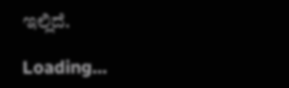ಇಲ್ಲಿದೆ.

Loading...